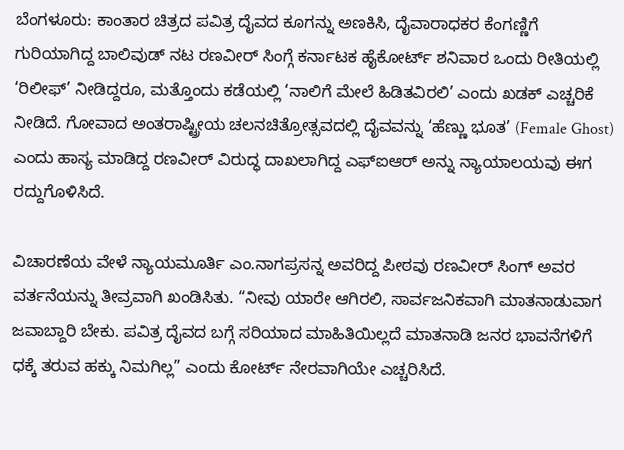ಬೆಂಗಳೂರು: ಕಾಂತಾರ ಚಿತ್ರದ ಪವಿತ್ರ ದೈವದ ಕೂಗನ್ನು ಅಣಕಿಸಿ, ದೈವಾರಾಧಕರ ಕೆಂಗಣ್ಣಿಗೆ ಗುರಿಯಾಗಿದ್ದ ಬಾಲಿವುಡ್ ನಟ ರಣವೀರ್ ಸಿಂಗ್ಗೆ ಕರ್ನಾಟಕ ಹೈಕೋರ್ಟ್ ಶನಿವಾರ ಒಂದು ರೀತಿಯಲ್ಲಿ ‘ರಿಲೀಫ್’ ನೀಡಿದ್ದರೂ, ಮತ್ತೊಂದು ಕಡೆಯಲ್ಲಿ ‘ನಾಲಿಗೆ ಮೇಲೆ ಹಿಡಿತವಿರಲಿ’ ಎಂದು ಖಡಕ್ ಎಚ್ಚರಿಕೆ ನೀಡಿದೆ. ಗೋವಾದ ಅಂತರಾಷ್ಟ್ರೀಯ ಚಲನಚಿತ್ರೋತ್ಸವದಲ್ಲಿ ದೈವವನ್ನು ‘ಹೆಣ್ಣು ಭೂತ’ (Female Ghost) ಎಂದು ಹಾಸ್ಯ ಮಾಡಿದ್ದ ರಣವೀರ್ ವಿರುದ್ಧ ದಾಖಲಾಗಿದ್ದ ಎಫ್ಐಆರ್ ಅನ್ನು ನ್ಯಾಯಾಲಯವು ಈಗ ರದ್ದುಗೊಳಿಸಿದೆ.

ವಿಚಾರಣೆಯ ವೇಳೆ ನ್ಯಾಯಮೂರ್ತಿ ಎಂ.ನಾಗಪ್ರಸನ್ನ ಅವರಿದ್ದ ಪೀಠವು ರಣವೀರ್ ಸಿಂಗ್ ಅವರ ವರ್ತನೆಯನ್ನು ತೀವ್ರವಾಗಿ ಖಂಡಿಸಿತು. “ನೀವು ಯಾರೇ ಆಗಿರಲಿ, ಸಾರ್ವಜನಿಕವಾಗಿ ಮಾತನಾಡುವಾಗ ಜವಾಬ್ದಾರಿ ಬೇಕು. ಪವಿತ್ರ ದೈವದ ಬಗ್ಗೆ ಸರಿಯಾದ ಮಾಹಿತಿಯಿಲ್ಲದೆ ಮಾತನಾಡಿ ಜನರ ಭಾವನೆಗಳಿಗೆ ಧಕ್ಕೆ ತರುವ ಹಕ್ಕು ನಿಮಗಿಲ್ಲ” ಎಂದು ಕೋರ್ಟ್ ನೇರವಾಗಿಯೇ ಎಚ್ಚರಿಸಿದೆ.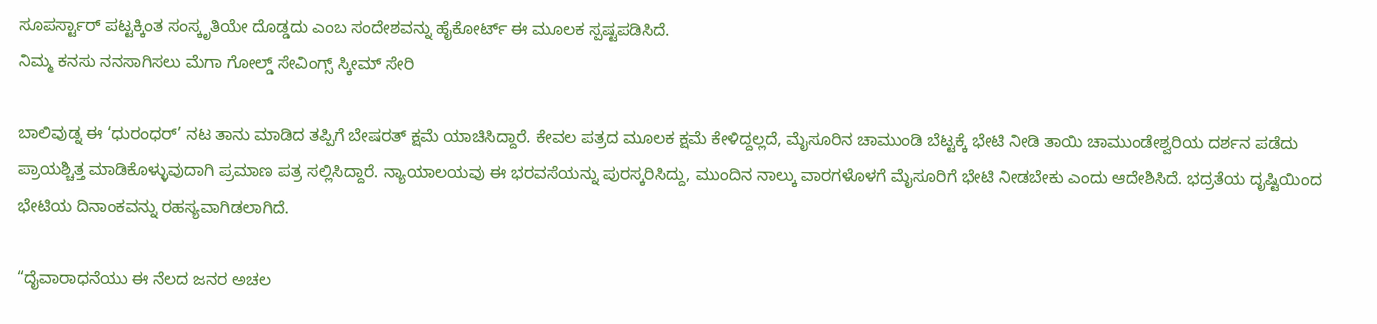ಸೂಪರ್ಸ್ಟಾರ್ ಪಟ್ಟಕ್ಕಿಂತ ಸಂಸ್ಕೃತಿಯೇ ದೊಡ್ಡದು ಎಂಬ ಸಂದೇಶವನ್ನು ಹೈಕೋರ್ಟ್ ಈ ಮೂಲಕ ಸ್ಪಷ್ಟಪಡಿಸಿದೆ.
ನಿಮ್ಮ ಕನಸು ನನಸಾಗಿಸಲು ಮೆಗಾ ಗೋಲ್ಡ್ ಸೇವಿಂಗ್ಸ್ ಸ್ಕೀಮ್ ಸೇರಿ

ಬಾಲಿವುಡ್ನ ಈ ‘ಧುರಂಧರ್’ ನಟ ತಾನು ಮಾಡಿದ ತಪ್ಪಿಗೆ ಬೇಷರತ್ ಕ್ಷಮೆ ಯಾಚಿಸಿದ್ದಾರೆ. ಕೇವಲ ಪತ್ರದ ಮೂಲಕ ಕ್ಷಮೆ ಕೇಳಿದ್ದಲ್ಲದೆ, ಮೈಸೂರಿನ ಚಾಮುಂಡಿ ಬೆಟ್ಟಕ್ಕೆ ಭೇಟಿ ನೀಡಿ ತಾಯಿ ಚಾಮುಂಡೇಶ್ವರಿಯ ದರ್ಶನ ಪಡೆದು ಪ್ರಾಯಶ್ಚಿತ್ತ ಮಾಡಿಕೊಳ್ಳುವುದಾಗಿ ಪ್ರಮಾಣ ಪತ್ರ ಸಲ್ಲಿಸಿದ್ದಾರೆ. ನ್ಯಾಯಾಲಯವು ಈ ಭರವಸೆಯನ್ನು ಪುರಸ್ಕರಿಸಿದ್ದು, ಮುಂದಿನ ನಾಲ್ಕು ವಾರಗಳೊಳಗೆ ಮೈಸೂರಿಗೆ ಭೇಟಿ ನೀಡಬೇಕು ಎಂದು ಆದೇಶಿಸಿದೆ. ಭದ್ರತೆಯ ದೃಷ್ಟಿಯಿಂದ ಭೇಟಿಯ ದಿನಾಂಕವನ್ನು ರಹಸ್ಯವಾಗಿಡಲಾಗಿದೆ.

“ದೈವಾರಾಧನೆಯು ಈ ನೆಲದ ಜನರ ಅಚಲ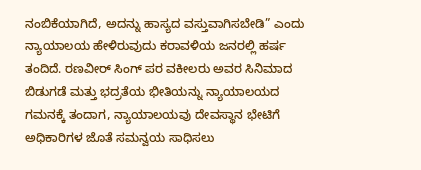ನಂಬಿಕೆಯಾಗಿದೆ, ಅದನ್ನು ಹಾಸ್ಯದ ವಸ್ತುವಾಗಿಸಬೇಡಿ” ಎಂದು ನ್ಯಾಯಾಲಯ ಹೇಳಿರುವುದು ಕರಾವಳಿಯ ಜನರಲ್ಲಿ ಹರ್ಷ ತಂದಿದೆ. ರಣವೀರ್ ಸಿಂಗ್ ಪರ ವಕೀಲರು ಅವರ ಸಿನಿಮಾದ ಬಿಡುಗಡೆ ಮತ್ತು ಭದ್ರತೆಯ ಭೀತಿಯನ್ನು ನ್ಯಾಯಾಲಯದ ಗಮನಕ್ಕೆ ತಂದಾಗ, ನ್ಯಾಯಾಲಯವು ದೇವಸ್ಥಾನ ಭೇಟಿಗೆ ಅಧಿಕಾರಿಗಳ ಜೊತೆ ಸಮನ್ವಯ ಸಾಧಿಸಲು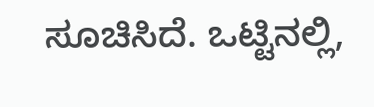ಸೂಚಿಸಿದೆ. ಒಟ್ಟಿನಲ್ಲಿ,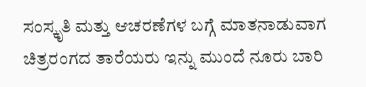ಸಂಸ್ಕೃತಿ ಮತ್ತು ಆಚರಣೆಗಳ ಬಗ್ಗೆ ಮಾತನಾಡುವಾಗ ಚಿತ್ರರಂಗದ ತಾರೆಯರು ಇನ್ನು ಮುಂದೆ ನೂರು ಬಾರಿ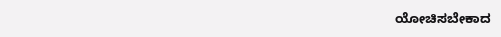ಯೋಚಿಸಬೇಕಾದ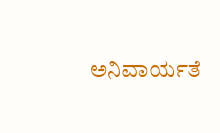ಅನಿವಾರ್ಯತೆ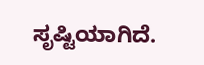ಸೃಷ್ಟಿಯಾಗಿದೆ.